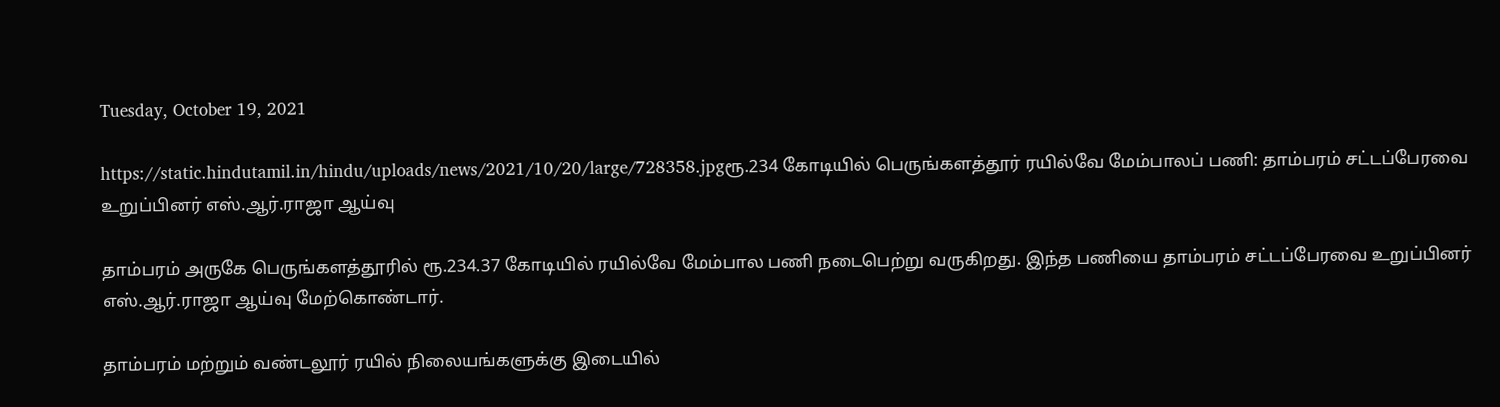Tuesday, October 19, 2021

https://static.hindutamil.in/hindu/uploads/news/2021/10/20/large/728358.jpgரூ.234 கோடியில் பெருங்களத்தூர் ரயில்வே மேம்பாலப் பணி: தாம்பரம் சட்டப்பேரவை உறுப்பினர் எஸ்.ஆர்.ராஜா ஆய்வு

தாம்பரம் அருகே பெருங்களத்தூரில் ரூ.234.37 கோடியில் ரயில்வே மேம்பால பணி நடைபெற்று வருகிறது. இந்த பணியை தாம்பரம் சட்டப்பேரவை உறுப்பினர் எஸ்.ஆர்.ராஜா ஆய்வு மேற்கொண்டார்.

தாம்பரம் மற்றும் வண்டலூர் ரயில் நிலையங்களுக்கு இடையில்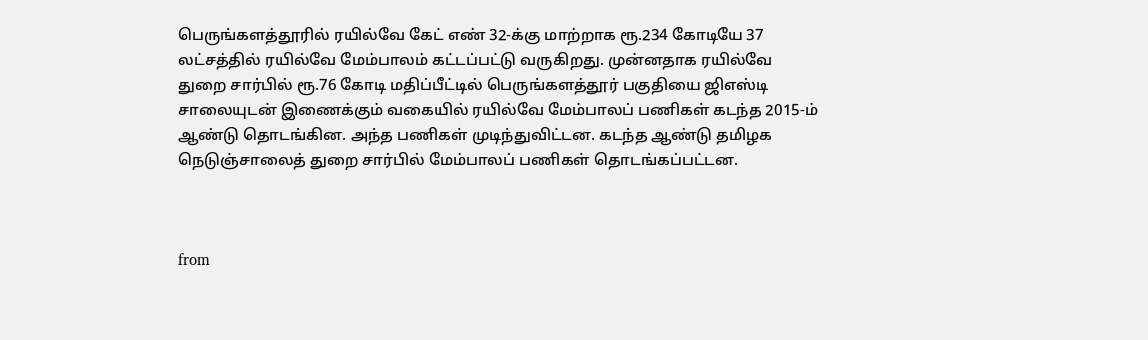பெருங்களத்தூரில் ரயில்வே கேட் எண் 32-க்கு மாற்றாக ரூ.234 கோடியே 37 லட்சத்தில் ரயில்வே மேம்பாலம் கட்டப்பட்டு வருகிறது. முன்னதாக ரயில்வே துறை சார்பில் ரூ.76 கோடி மதிப்பீட்டில் பெருங்களத்தூர் பகுதியை ஜிஎஸ்டி சாலையுடன் இணைக்கும் வகையில் ரயில்வே மேம்பாலப் பணிகள் கடந்த 2015-ம் ஆண்டு தொடங்கின. அந்த பணிகள் முடிந்துவிட்டன. கடந்த ஆண்டு தமிழக நெடுஞ்சாலைத் துறை சார்பில் மேம்பாலப் பணிகள் தொடங்கப்பட்டன.



from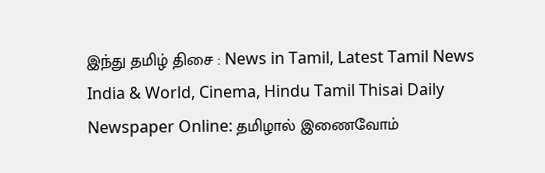இந்து தமிழ் திசை : News in Tamil, Latest Tamil News India & World, Cinema, Hindu Tamil Thisai Daily Newspaper Online: தமிழால் இணைவோம்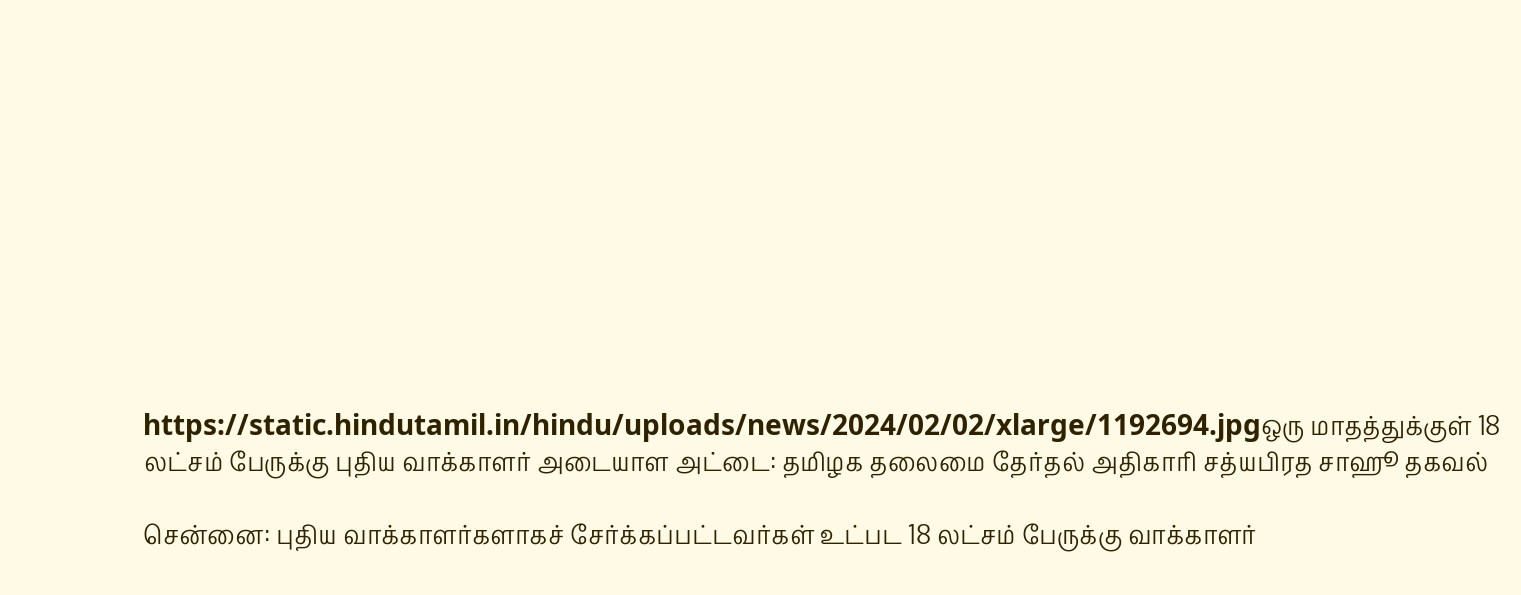https://static.hindutamil.in/hindu/uploads/news/2024/02/02/xlarge/1192694.jpgஒரு மாதத்துக்குள் 18 லட்சம் பேருக்கு புதிய வாக்காளர் அடையாள அட்டை: தமிழக தலைமை தேர்தல் அதிகாரி சத்யபிரத சாஹூ தகவல்

சென்னை: புதிய வாக்காளர்களாகச் சேர்க்கப்பட்டவர்கள் உட்பட 18 லட்சம் பேருக்கு வாக்காளர்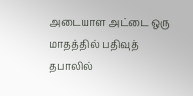அடையாள அட்டை ஒரு மாதத்தில் பதிவுத் தபாலில்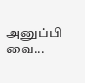அனுப்பி வை...